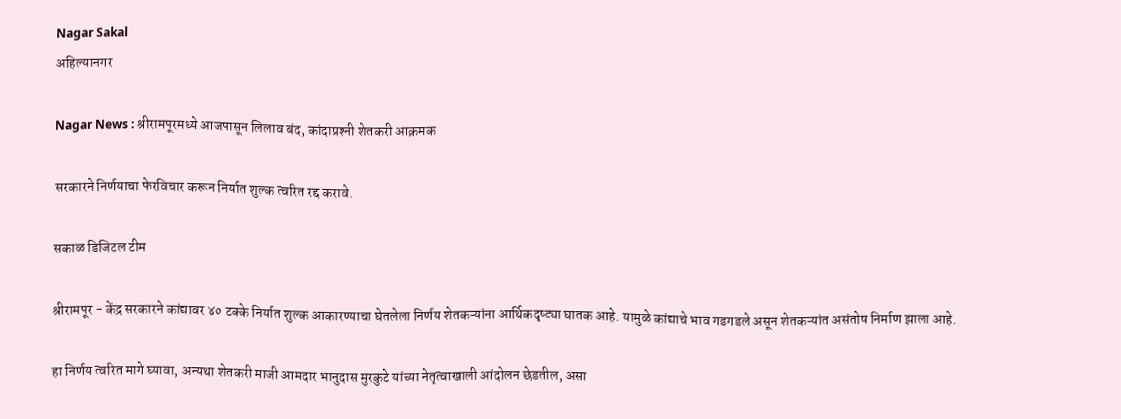Nagar Sakal
अहिल्यानगर

Nagar News : श्रीरामपूरमध्ये आजपासून लिलाव बंद, कांदाप्रश्‍नी शेतकरी आक्रमक

सरकारने निर्णयाचा फेरविचार करून निर्यात शुल्क त्वरित रद्द करावे.

सकाळ डिजिटल टीम

श्रीरामपूर - केंद्र सरकारने कांद्यावर ४० टक्के निर्यात शुल्क आकारण्याचा घेतलेला निर्णय शेतकऱ्यांना आर्थिकदृष्ट्या घातक आहे. यामुळे कांद्याचे भाव गडगडले असून शेतकऱ्यांत असंतोष निर्माण झाला आहे.

हा निर्णय त्वरित मागे घ्यावा, अन्यथा शेतकरी माजी आमदार भानुदास मुरकुटे यांच्या नेतृत्वाखाली आंदोलन छेडतील, असा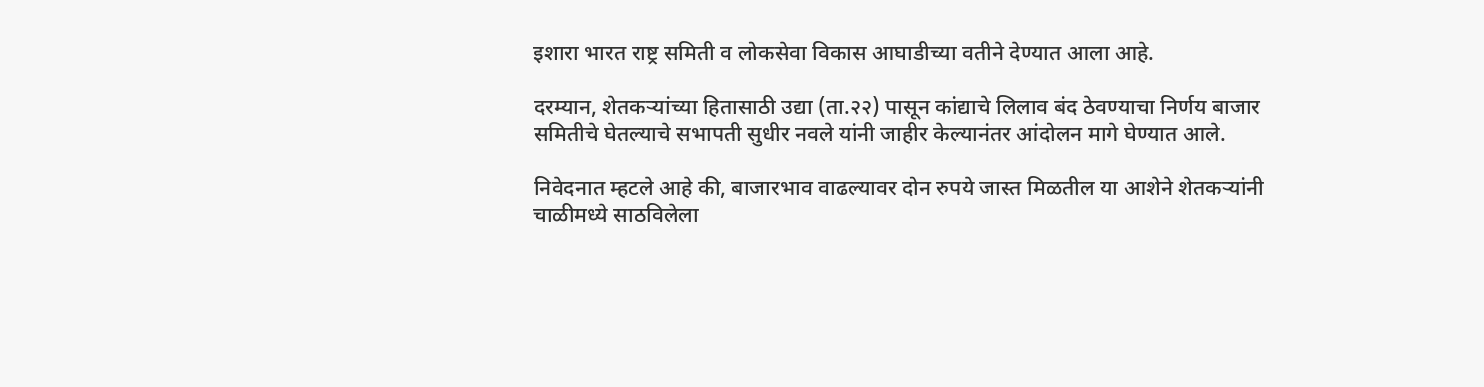इशारा भारत राष्ट्र समिती व लोकसेवा विकास आघाडीच्या वतीने देण्यात आला आहे.

दरम्यान, शेतकऱ्यांच्या हितासाठी उद्या (ता.२२) पासून कांद्याचे लिलाव बंद ठेवण्याचा निर्णय बाजार समितीचे घेतल्याचे सभापती सुधीर नवले यांनी जाहीर केल्यानंतर आंदोलन मागे घेण्यात आले.

निवेदनात म्हटले आहे की, बाजारभाव वाढल्यावर दोन रुपये जास्त मिळतील या आशेने शेतकऱ्यांनी चाळीमध्ये साठविलेला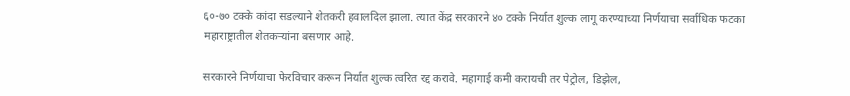६०-७० टक्के कांदा सडल्याने शेतकरी हवालदिल झाला. त्यात केंद्र सरकारने ४० टक्के निर्यात शुल्क लागू करण्याच्या निर्णयाचा सर्वाधिक फटका महाराष्ट्रातील शेतकऱ्यांना बसणार आहे.

सरकारने निर्णयाचा फेरविचार करून निर्यात शुल्क त्वरित रद्द करावे. महागाई कमी करायची तर पेट्रोल, डिझेल,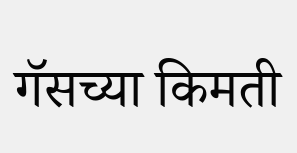गॅसच्या किमती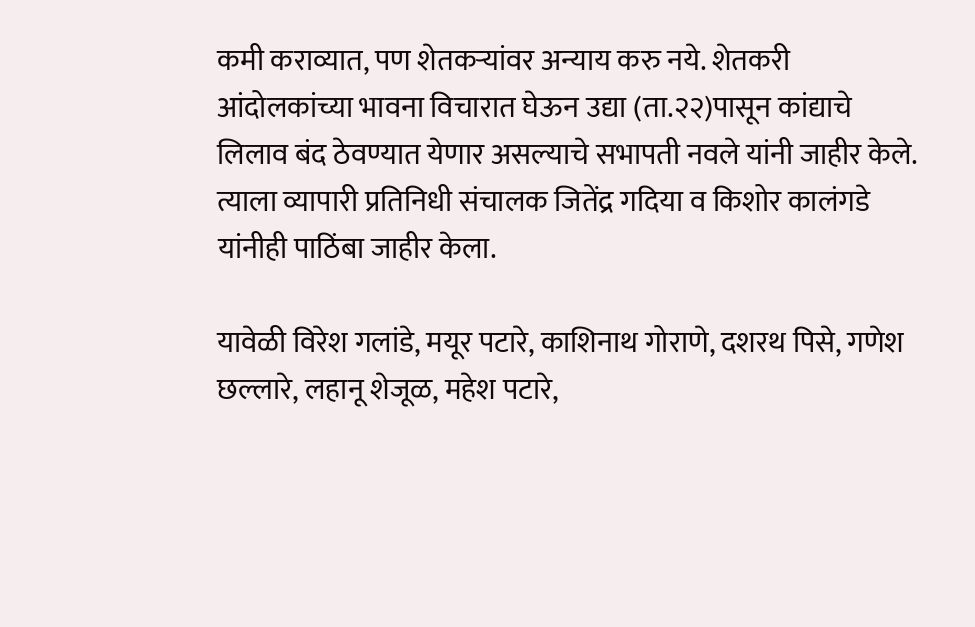कमी कराव्यात, पण शेतकऱ्यांवर अन्याय करु नये. शेतकरी आंदोलकांच्या भावना विचारात घेऊन उद्या (ता.२२)पासून कांद्याचे लिलाव बंद ठेवण्यात येणार असल्याचे सभापती नवले यांनी जाहीर केले. त्याला व्यापारी प्रतिनिधी संचालक जितेंद्र गदिया व किशोर कालंगडे यांनीही पाठिंबा जाहीर केला.

यावेळी विरेश गलांडे, मयूर पटारे, काशिनाथ गोराणे, दशरथ पिसे, गणेश छल्लारे, लहानू शेजूळ, महेश पटारे,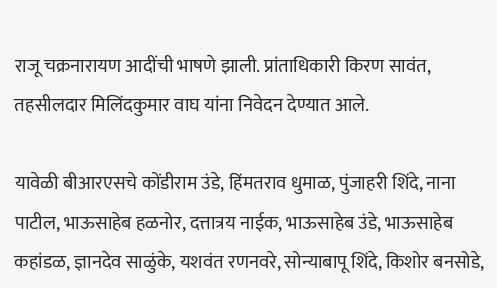राजू चक्रनारायण आदींची भाषणे झाली. प्रांताधिकारी किरण सावंत, तहसीलदार मिलिंदकुमार वाघ यांना निवेदन देण्यात आले.

यावेळी बीआरएसचे कोंडीराम उंडे, हिंमतराव धुमाळ, पुंजाहरी शिंदे, नाना पाटील, भाऊसाहेब हळनोर, दत्तात्रय नाईक, भाऊसाहेब उंडे, भाऊसाहेब कहांडळ, ज्ञानदेव साळुंके, यशवंत रणनवरे, सोन्याबापू शिंदे, किशोर बनसोडे,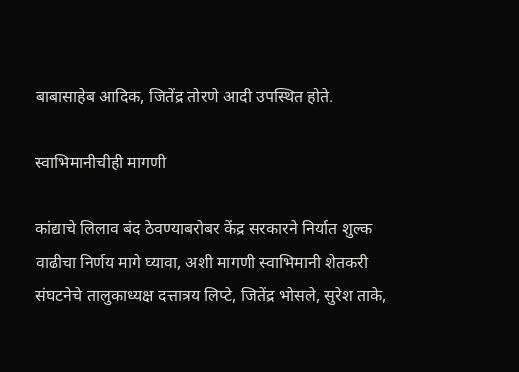बाबासाहेब आदिक, जितेंद्र तोरणे आदी उपस्थित होते.

स्वाभिमानीचीही मागणी

कांद्याचे लिलाव बंद ठेवण्याबरोबर केंद्र सरकारने निर्यात शुल्क वाढीचा निर्णय मागे घ्यावा, अशी मागणी स्वाभिमानी शेतकरी संघटनेचे तालुकाध्यक्ष दत्तात्रय लिप्टे, जितेंद्र भोसले, सुरेश ताके,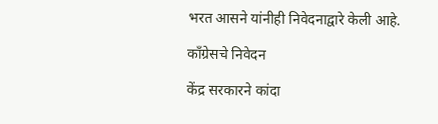भरत आसने यांनीही निवेदनाद्वारे केली आहे.

काँग्रेसचे निवेदन

केंद्र सरकारने कांदा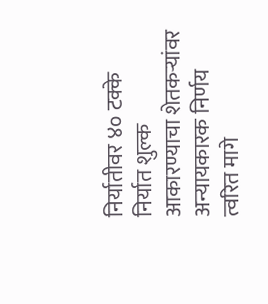निर्यातीवर ४० टक्के निर्यात शुल्क आकारण्याचा शेतकऱ्यांवर अन्यायकारक निर्णय त्वरित मागे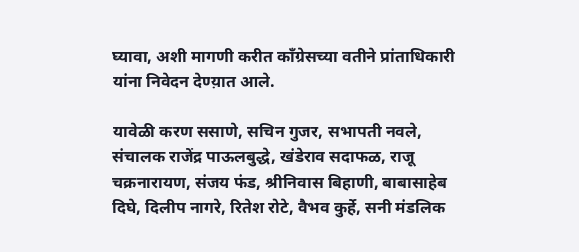घ्यावा, अशी मागणी करीत काँग्रेसच्या वतीने प्रांताधिकारी यांना निवेदन देण्य़ात आले.

यावेळी करण ससाणे, सचिन गुजर, सभापती नवले, संचालक राजेंद्र पाऊलबुद्धे, खंडेराव सदाफळ, राजू चक्रनारायण, संजय फंड, श्रीनिवास बिहाणी, बाबासाहेब दिघे, दिलीप नागरे, रितेश रोटे, वैभव कुर्हे, सनी मंडलिक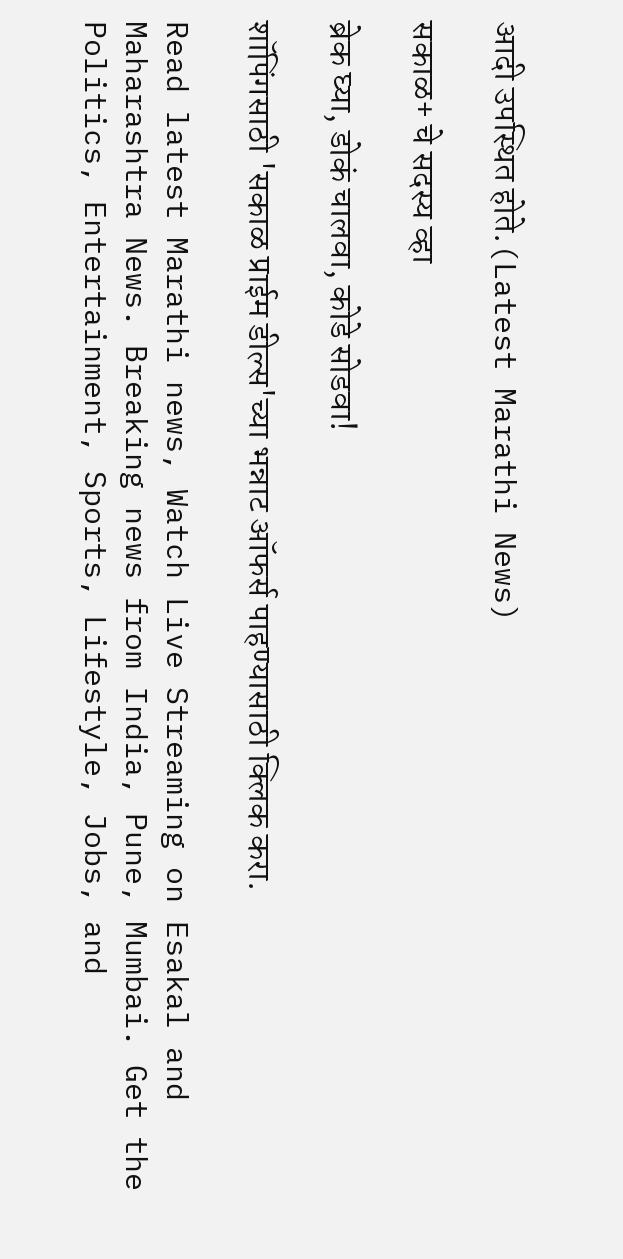आदी उपस्थित होते.(Latest Marathi News)

सकाळ+ चे सदस्य व्हा

ब्रेक घ्या, डोकं चालवा, कोडे सोडवा!

शॉपिंगसाठी 'सकाळ प्राईम डील्स'च्या भन्नाट ऑफर्स पाहण्यासाठी क्लिक करा.

Read latest Marathi news, Watch Live Streaming on Esakal and Maharashtra News. Breaking news from India, Pune, Mumbai. Get the Politics, Entertainment, Sports, Lifestyle, Jobs, and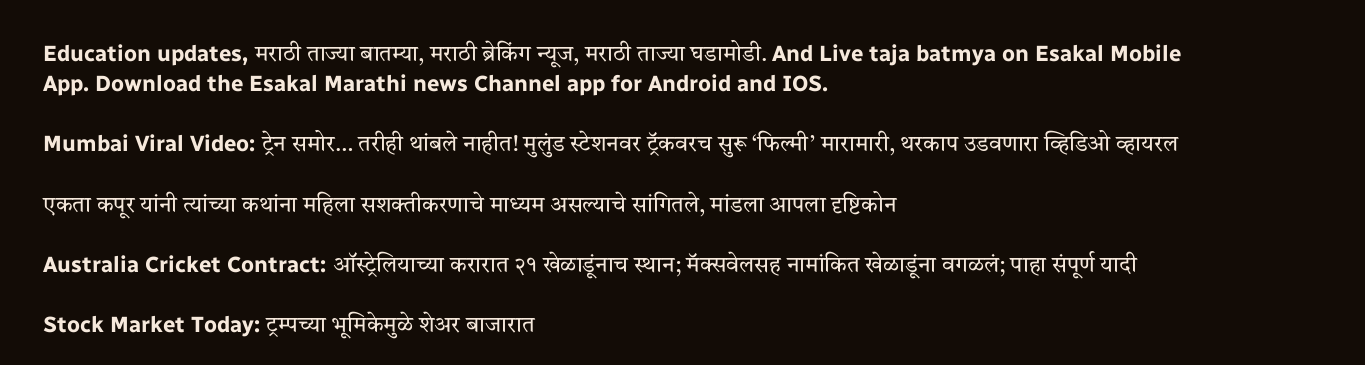Education updates, मराठी ताज्या बातम्या, मराठी ब्रेकिंग न्यूज, मराठी ताज्या घडामोडी. And Live taja batmya on Esakal Mobile App. Download the Esakal Marathi news Channel app for Android and IOS.

Mumbai Viral Video: ट्रेन समोर… तरीही थांबले नाहीत! मुलुंड स्टेशनवर ट्रॅकवरच सुरू ‘फिल्मी’ मारामारी, थरकाप उडवणारा व्हिडिओ व्हायरल

एकता कपूर यांनी त्यांच्या कथांना महिला सशक्तीकरणाचे माध्यम असल्याचे सांगितले, मांडला आपला दृष्टिकोन

Australia Cricket Contract: ऑस्ट्रेलियाच्या करारात २१ खेळाडूंनाच स्थान; मॅक्सवेलसह नामांकित खेळाडूंना वगळलं; पाहा संपूर्ण यादी

Stock Market Today: ट्रम्पच्या भूमिकेमुळे शेअर बाजारात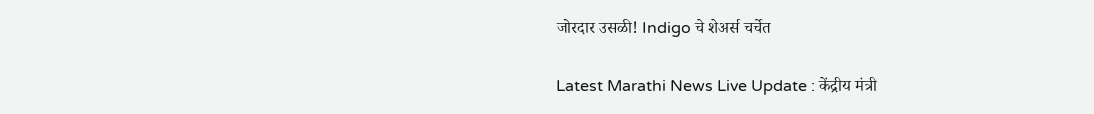जोरदार उसळी! Indigo चे शेअर्स चर्चेत

Latest Marathi News Live Update : केंद्रीय मंत्री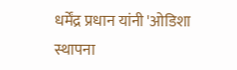धर्मेंद्र प्रधान यांनी 'ओडिशा स्थापना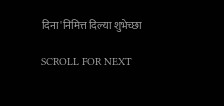दिना'निमित्त दिल्या शुभेच्छा

SCROLL FOR NEXT